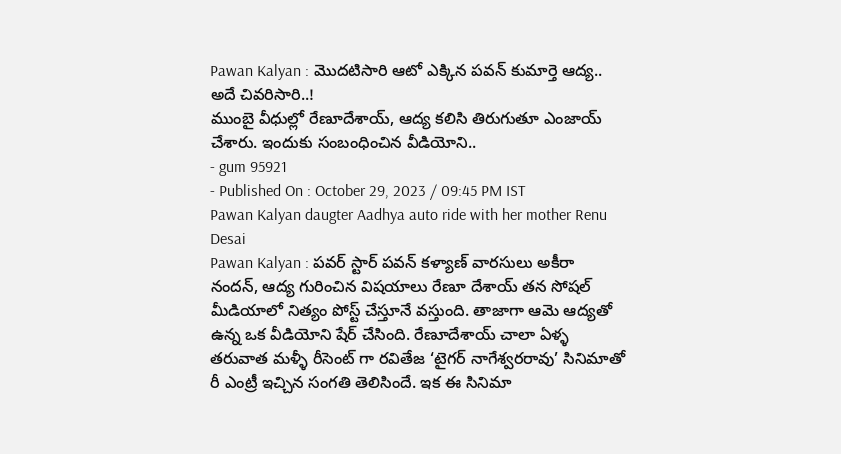Pawan Kalyan : మొదటిసారి ఆటో ఎక్కిన పవన్ కుమార్తె ఆద్య.. అదే చివరిసారి..!
ముంబై వీధుల్లో రేణూదేశాయ్, ఆద్య కలిసి తిరుగుతూ ఎంజాయ్ చేశారు. ఇందుకు సంబంధించిన వీడియోని..
- gum 95921
- Published On : October 29, 2023 / 09:45 PM IST
Pawan Kalyan daugter Aadhya auto ride with her mother Renu Desai
Pawan Kalyan : పవర్ స్టార్ పవన్ కళ్యాణ్ వారసులు అకీరా నందన్, ఆద్య గురించిన విషయాలు రేణూ దేశాయ్ తన సోషల్ మీడియాలో నిత్యం పోస్ట్ చేస్తూనే వస్తుంది. తాజాగా ఆమె ఆద్యతో ఉన్న ఒక వీడియోని షేర్ చేసింది. రేణూదేశాయ్ చాలా ఏళ్ళ తరువాత మళ్ళీ రీసెంట్ గా రవితేజ ‘టైగర్ నాగేశ్వరరావు’ సినిమాతో రీ ఎంట్రీ ఇచ్చిన సంగతి తెలిసిందే. ఇక ఈ సినిమా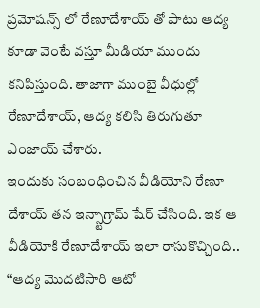ప్రమోషన్స్ లో రేణూదేశాయ్ తో పాటు ఆద్య కూడా వెంటే వస్తూ మీడియా ముందు కనిపిస్తుంది. తాజాగా ముంబై వీధుల్లో రేణూదేశాయ్, ఆద్య కలిసి తిరుగుతూ ఎంజాయ్ చేశారు.
ఇందుకు సంబంధించిన వీడియోని రేణూ దేశాయ్ తన ఇన్స్టాగ్రామ్ షేర్ చేసింది. ఇక ఆ వీడియోకి రేణూదేశాయ్ ఇలా రాసుకొచ్చింది.. “ఆద్య మొదటిసారి ఆటో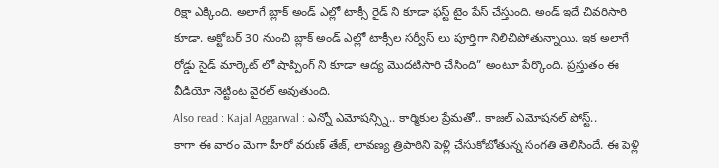రిక్షా ఎక్కింది. అలాగే బ్లాక్ అండ్ ఎల్లో టాక్సీ రైడ్ ని కూడా ఫస్ట్ టైం పేస్ చేస్తుంది. అండ్ ఇదే చివరిసారి కూడా. అక్టోబర్ 30 నుంచి బ్లాక్ అండ్ ఎల్లో టాక్సీల సర్వీస్ లు పూర్తిగా నిలిచిపోతున్నాయి. ఇక అలాగే రోడ్డు సైడ్ మార్కెట్ లో షాప్పింగ్ ని కూడా ఆద్య మొదటిసారి చేసింది” అంటూ పేర్కొంది. ప్రస్తుతం ఈ వీడియో నెట్టింట వైరల్ అవుతుంది.
Also read : Kajal Aggarwal : ఎన్నో ఎమోషన్స్ని.. కార్మికుల ప్రేమతో.. కాజల్ ఎమోషనల్ పోస్ట్..
కాగా ఈ వారం మెగా హీరో వరుణ్ తేజ్, లావణ్య త్రిపాఠిని పెళ్లి చేసుకోబోతున్న సంగతి తెలిసిందే. ఈ పెళ్లి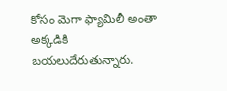కోసం మెగా ఫ్యామిలీ అంతా అక్కడికి బయలుదేరుతున్నారు.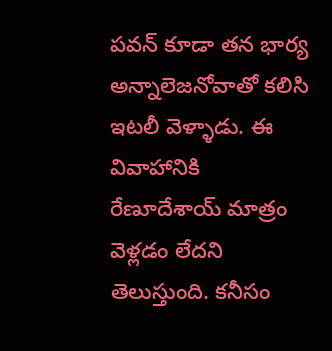పవన్ కూడా తన భార్య అన్నాలెజనోవాతో కలిసి ఇటలీ వెళ్ళాడు. ఈ వివాహానికి రేణూదేశాయ్ మాత్రం వెళ్లడం లేదని తెలుస్తుంది. కనీసం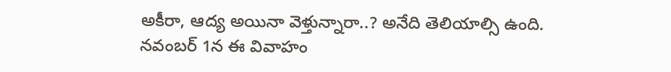అకీరా, ఆద్య అయినా వెళ్తున్నారా..? అనేది తెలియాల్సి ఉంది. నవంబర్ 1న ఈ వివాహం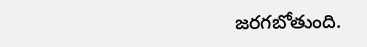జరగబోతుంది.